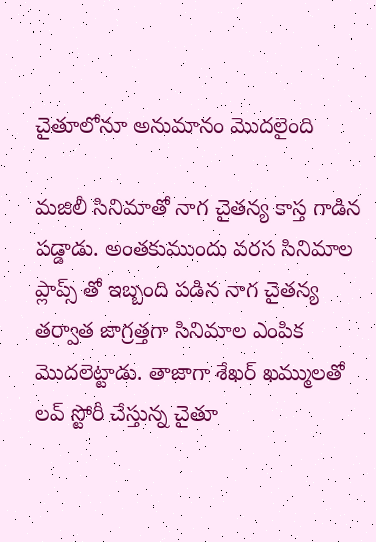చైతూలోనూ అనుమానం మొదలైంది

మజిలీ సినిమాతో నాగ చైతన్య కాస్త గాడిన పడ్డాడు. అంతకుముందు వరస సినిమాల ప్లాప్స్ తో ఇబ్బంది పడిన నాగ చైతన్య తర్వాత జాగ్రత్తగా సినిమాల ఎంపిక మొదలెట్టాడు. తాజాగా శేఖర్ ఖమ్ములతో లవ్ స్టోరీ చేస్తున్న చైతూ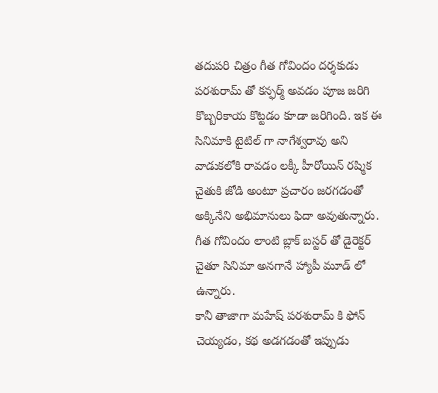తదుపరి చిత్రం గీత గోవిందం దర్శకుడు పరశురామ్ తో కన్ఫర్మ్ అవడం పూజ జరిగి కొబ్బరికాయ కొట్టడం కూడా జరిగింది. ఇక ఈ సినిమాకి టైటిల్ గా నాగేశ్వరావు అని వాడుకలోకి రావడం లక్కీ హీరోయిన్ రష్మిక చైతుకి జోడి అంటూ ప్రచారం జరగడంతో అక్కినేని అభిమానులు ఫిదా అవుతున్నారు. గీత గోవిందం లాంటి బ్లాక్ బస్టర్ తో డైరెక్టర్ చైతూ సినిమా అనగానే హ్యాపీ మూడ్ లో ఉన్నారు.
కానీ తాజాగా మహేష్ పరశురామ్ కి ఫోన్ చెయ్యడం, కథ అడగడంతో ఇప్పుడు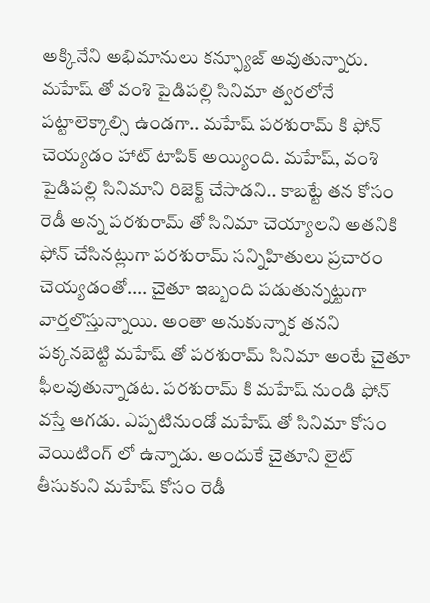అక్కినేని అభిమానులు కన్ఫ్యూజ్ అవుతున్నారు. మహేష్ తో వంశి పైడిపల్లి సినిమా త్వరలోనే పట్టాలెక్కాల్సి ఉండగా.. మహేష్ పరశురామ్ కి ఫోన్ చెయ్యడం హాట్ టాపిక్ అయ్యింది. మహేష్, వంశి పైడిపల్లి సినిమాని రిజెక్ట్ చేసాడని.. కాబట్టే తన కోసం రెడీ అన్న పరశురామ్ తో సినిమా చెయ్యాలని అతనికి ఫోన్ చేసినట్లుగా పరశురామ్ సన్నిహితులు ప్రచారం చెయ్యడంతో.... చైతూ ఇబ్బంది పడుతున్నట్టుగా వార్తలొస్తున్నాయి. అంతా అనుకున్నాక తనని పక్కనబెట్టి మహేష్ తో పరశురామ్ సినిమా అంటే చైతూ ఫీలవుతున్నాడట. పరశురామ్ కి మహేష్ నుండి ఫోన్ వస్తే ఆగడు. ఎప్పటినుండో మహేష్ తో సినిమా కోసం వెయిటింగ్ లో ఉన్నాడు. అందుకే చైతూని లైట్ తీసుకుని మహేష్ కోసం రెడీ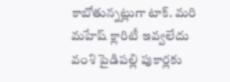కాబోతున్నట్లుగా టాక్. మరి మహేష్ క్లారిటీ ఇవ్వలేదు వంశి పైడిపల్లి పుకార్లకు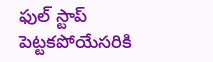ఫుల్ స్టాప్ పెట్టకపోయేసరికి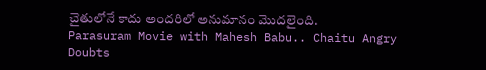చైతులోనే కాదు అందరిలో అనుమానం మొదలైంది.
Parasuram Movie with Mahesh Babu.. Chaitu Angry
Doubts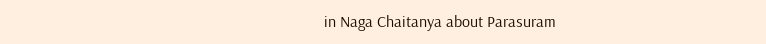in Naga Chaitanya about Parasuram